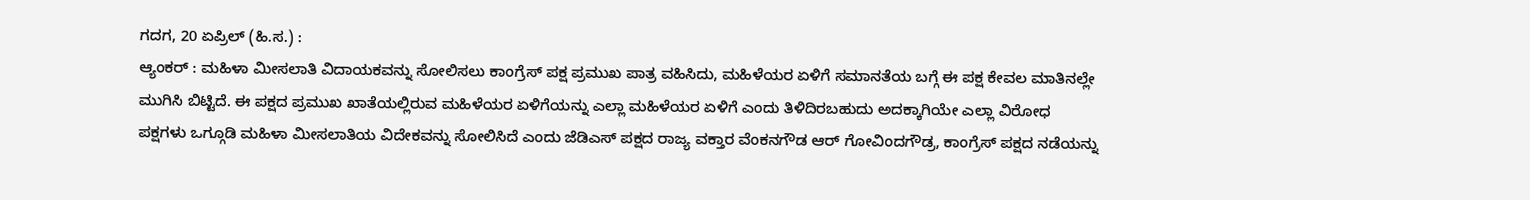ಗದಗ, 20 ಏಪ್ರಿಲ್ (ಹಿ.ಸ.) :
ಆ್ಯಂಕರ್ : ಮಹಿಳಾ ಮೀಸಲಾತಿ ವಿದಾಯಕವನ್ನು ಸೋಲಿಸಲು ಕಾಂಗ್ರೆಸ್ ಪಕ್ಷ ಪ್ರಮುಖ ಪಾತ್ರ ವಹಿಸಿದು, ಮಹಿಳೆಯರ ಏಳಿಗೆ ಸಮಾನತೆಯ ಬಗ್ಗೆ ಈ ಪಕ್ಷ ಕೇವಲ ಮಾತಿನಲ್ಲೇ ಮುಗಿಸಿ ಬಿಟ್ಟಿದೆ. ಈ ಪಕ್ಷದ ಪ್ರಮುಖ ಖಾತೆಯಲ್ಲಿರುವ ಮಹಿಳೆಯರ ಏಳಿಗೆಯನ್ನು ಎಲ್ಲಾ ಮಹಿಳೆಯರ ಏಳಿಗೆ ಎಂದು ತಿಳಿದಿರಬಹುದು ಅದಕ್ಕಾಗಿಯೇ ಎಲ್ಲಾ ವಿರೋಧ ಪಕ್ಷಗಳು ಒಗ್ಗೂಡಿ ಮಹಿಳಾ ಮೀಸಲಾತಿಯ ವಿದೇಕವನ್ನು ಸೋಲಿಸಿದೆ ಎಂದು ಜೆಡಿಎಸ್ ಪಕ್ಷದ ರಾಜ್ಯ ವಕ್ತಾರ ವೆಂಕನಗೌಡ ಆರ್ ಗೋವಿಂದಗೌಡ್ರ, ಕಾಂಗ್ರೆಸ್ ಪಕ್ಷದ ನಡೆಯನ್ನು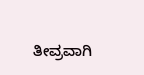ತೀವ್ರವಾಗಿ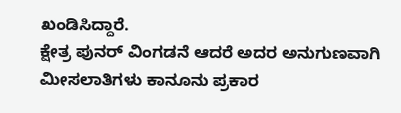ಖಂಡಿಸಿದ್ದಾರೆ.
ಕ್ಷೇತ್ರ ಪುನರ್ ವಿಂಗಡನೆ ಆದರೆ ಅದರ ಅನುಗುಣವಾಗಿ ಮೀಸಲಾತಿಗಳು ಕಾನೂನು ಪ್ರಕಾರ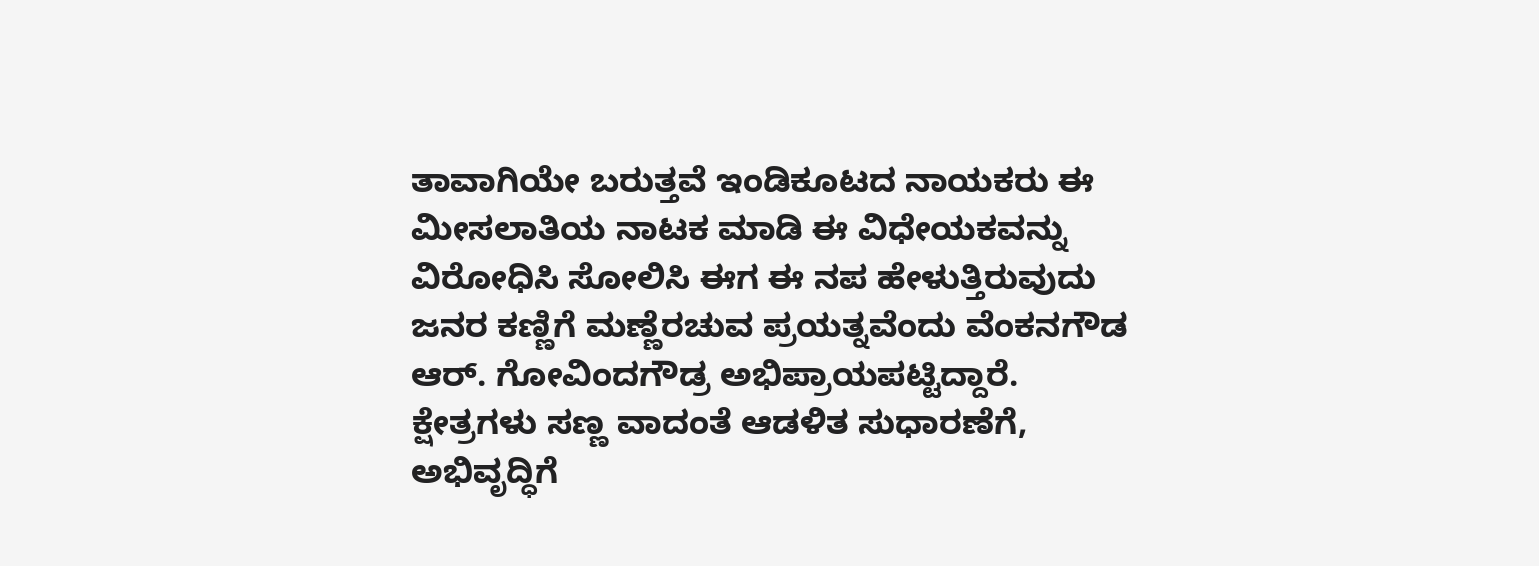ತಾವಾಗಿಯೇ ಬರುತ್ತವೆ ಇಂಡಿಕೂಟದ ನಾಯಕರು ಈ ಮೀಸಲಾತಿಯ ನಾಟಕ ಮಾಡಿ ಈ ವಿಧೇಯಕವನ್ನು ವಿರೋಧಿಸಿ ಸೋಲಿಸಿ ಈಗ ಈ ನಪ ಹೇಳುತ್ತಿರುವುದು ಜನರ ಕಣ್ಣಿಗೆ ಮಣ್ಣೆರಚುವ ಪ್ರಯತ್ನವೆಂದು ವೆಂಕನಗೌಡ ಆರ್. ಗೋವಿಂದಗೌಡ್ರ ಅಭಿಪ್ರಾಯಪಟ್ಟಿದ್ದಾರೆ.
ಕ್ಷೇತ್ರಗಳು ಸಣ್ಣ ವಾದಂತೆ ಆಡಳಿತ ಸುಧಾರಣೆಗೆ, ಅಭಿವೃದ್ಧಿಗೆ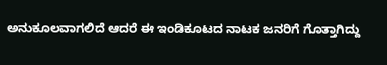ಅನುಕೂಲವಾಗಲಿದೆ ಆದರೆ ಈ ಇಂಡಿಕೂಟದ ನಾಟಕ ಜನರಿಗೆ ಗೊತ್ತಾಗಿದ್ದು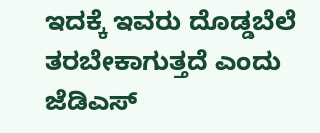ಇದಕ್ಕೆ ಇವರು ದೊಡ್ಡಬೆಲೆ ತರಬೇಕಾಗುತ್ತದೆ ಎಂದು ಜೆಡಿಎಸ್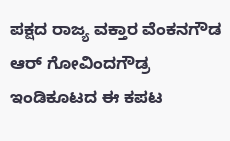ಪಕ್ಷದ ರಾಜ್ಯ ವಕ್ತಾರ ವೆಂಕನಗೌಡ ಆರ್ ಗೋವಿಂದಗೌಡ್ರ ಇಂಡಿಕೂಟದ ಈ ಕಪಟ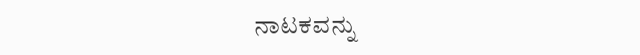ನಾಟಕವನ್ನು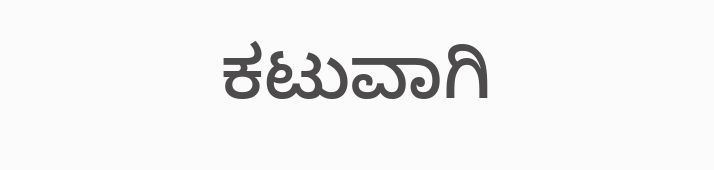ಕಟುವಾಗಿ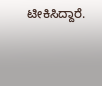ಟೀಕಿಸಿದ್ದಾರೆ.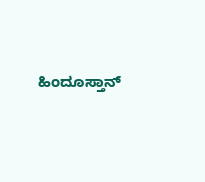ಹಿಂದೂಸ್ತಾನ್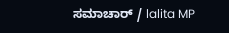ಸಮಾಚಾರ್ / lalita MP